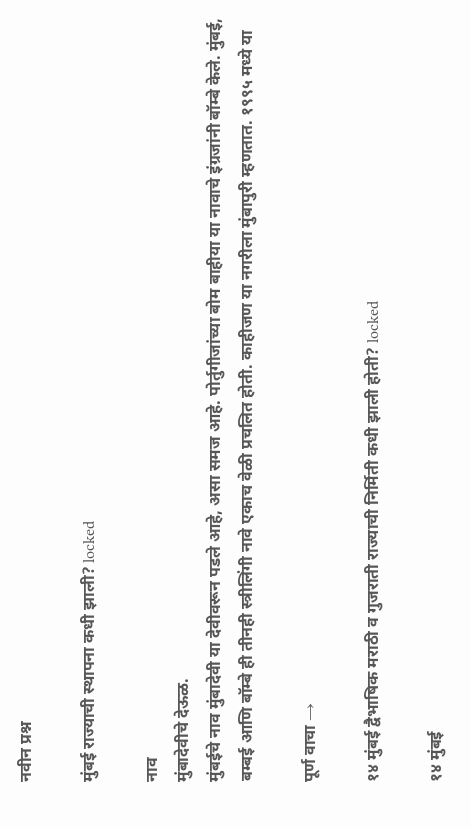नवीन प्रश्न

मुंबई राज्याची स्थापना कधी झाली? locked

नाव
मुंबादेवीचे देऊळ.
मुंबईचे नाव मुंबादेवी या देवीवरून पडले आहे, असा समज आहे. पोर्तुगीजांच्या बोम बाहीया या नावाचे इंग्रजांनी बॉम्बे केले. मुंबई, बम्बई आणि बॉम्बे ही तीनही स्त्रीलिंगी नावे एकाच वेळी प्रचलित होती. काहीजण या नगरीला मुंबापुरी म्हणतात. १९९५ मध्ये या

पूर्ण वाचा →

१४ मुंबई द्वैभाषिक मराठी व गुजराती राज्याची निर्मिती कधी झाली होती? locked

१४ मुंबई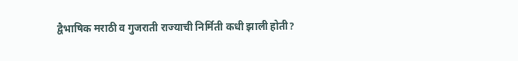द्वैभाषिक मराठी व गुजराती राज्याची निर्मिती कधी झाली होती?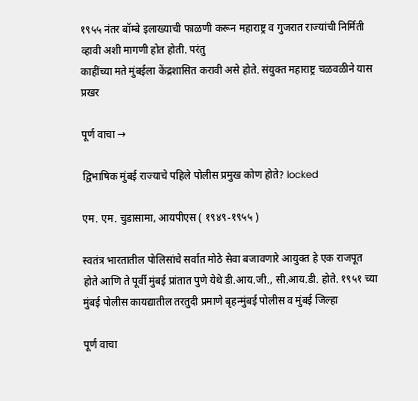१९५५ नंतर बॉम्बे इलाख्याची फाळणी करून महाराष्ट्र व गुजरात राज्यांची निर्मिती व्हावी अशी मागणी होत होती. परंतु
काहींच्या मते मुंबईला केंद्रशासित करावी असे होते. संयुक्त महाराष्ट्र चळवळीने यास प्रखर

पूर्ण वाचा →

द्विभाषिक मुंबई राज्याचे पहिले पोलीस प्रमुख कोण होते? locked

एम. एम. चुडासामा, आयपीएस ( १९४९-१९५५ )

स्वतंत्र भारतातील पोलिसांचे सर्वात मोठे सेवा बजावणारे आयुक्त हे एक राजपूत होते आणि ते पूर्वी मुंबई प्रांतात पुणे येथे डी.आय.जी., सी.आय.डी. होते. १९५१ च्या मुंबई पोलीस कायद्यातील तरतुदी प्रमाणे बृहन्मुंबई पोलीस व मुंबई जिल्हा

पूर्ण वाचा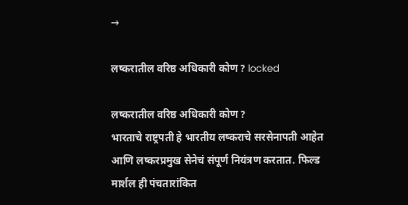→

लष्करातील वरिष्ठ अधिकारी कोण? locked

लष्करातील वरिष्ठ अधिकारी कोण?
भारताचे राष्ट्रपती हे भारतीय लष्कराचे सरसेनापती आहेत आणि लष्करप्रमुख सेनेचं संपूर्ण नियंत्रण करतात. फिल्ड मार्शल ही पंचतारांकित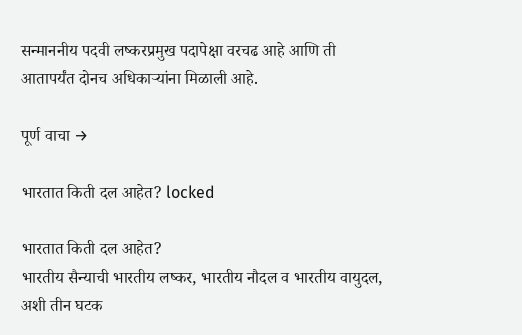सन्माननीय पदवी लष्करप्रमुख पदापेक्षा वरचढ आहे आणि ती आतापर्यंत दोनच अधिकाऱ्यांना मिळाली आहे.

पूर्ण वाचा →

भारतात किती दल आहेत? locked

भारतात किती दल आहेत?
भारतीय सैन्याची भारतीय लष्कर, भारतीय नौदल व भारतीय वायुदल, अशी तीन घटक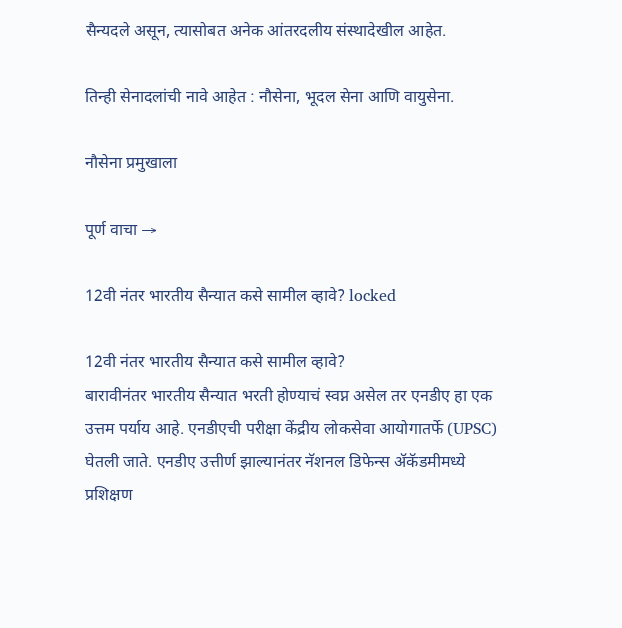सैन्यदले असून, त्यासोबत अनेक आंतरदलीय संस्थादेखील आहेत.

तिन्ही सेनादलांची नावे आहेत : नौसेना, भूदल सेना आणि वायुसेना.

नौसेना प्रमुखाला

पूर्ण वाचा →

12वी नंतर भारतीय सैन्यात कसे सामील व्हावे? locked

12वी नंतर भारतीय सैन्यात कसे सामील व्हावे?
बारावीनंतर भारतीय सैन्यात भरती होण्याचं स्वप्न असेल तर एनडीए हा एक उत्तम पर्याय आहे. एनडीएची परीक्षा केंद्रीय लोकसेवा आयोगातर्फे (UPSC) घेतली जाते. एनडीए उत्तीर्ण झाल्यानंतर नॅशनल डिफेन्स ॲकॅडमीमध्ये प्रशिक्षण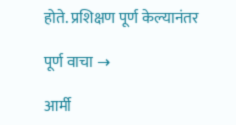होते. प्रशिक्षण पूर्ण केल्यानंतर

पूर्ण वाचा →

आर्मी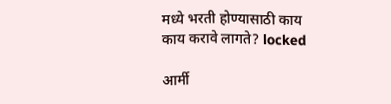मध्ये भरती होण्यासाठी काय काय करावे लागते? locked

आर्मी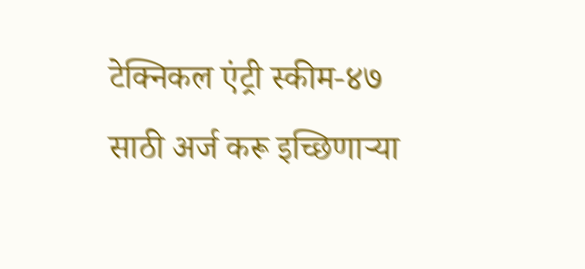टेक्निकल एंट्री स्कीम-४७ साठी अर्ज करू इच्छिणाऱ्या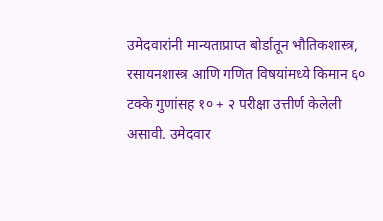उमेदवारांनी मान्यताप्राप्त बोर्डातून भौतिकशास्त्र, रसायनशास्त्र आणि गणित विषयांमध्ये किमान ६० टक्के गुणांसह १० + २ परीक्षा उत्तीर्ण केलेली असावी. उमेदवार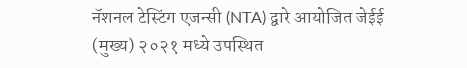नॅशनल टेस्टिंग एजन्सी (NTA) द्वारे आयोजित जेईई (मुख्य) २०२१ मध्ये उपस्थित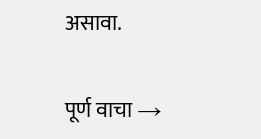असावा.

पूर्ण वाचा →